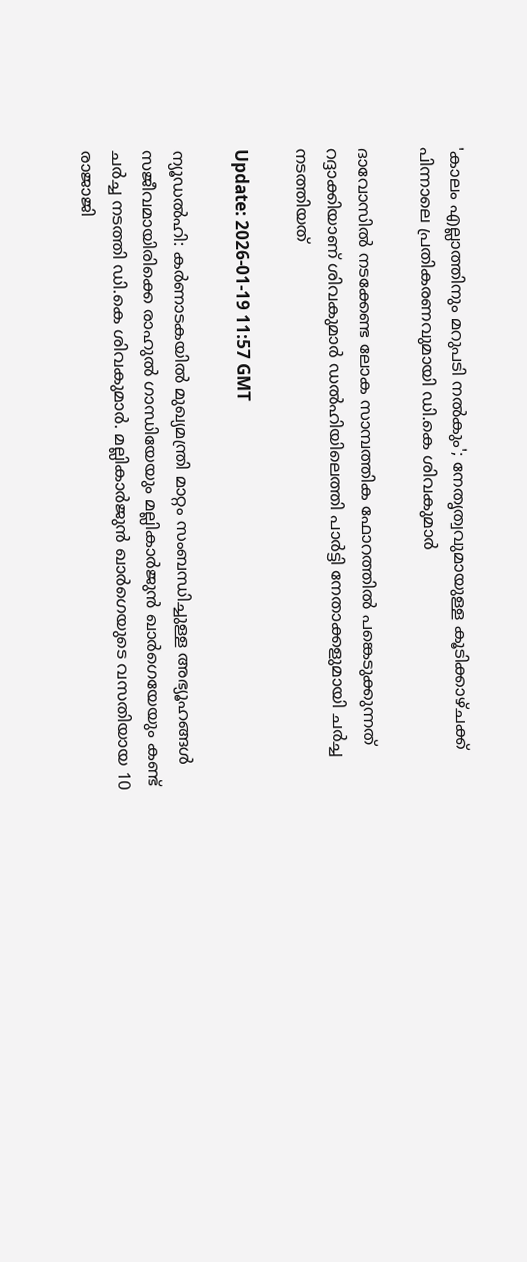'കാലം എല്ലാത്തിനും മറുപടി നൽകും'; നേതൃത്വവുമായുള്ള കൂടിക്കാഴ്ചക്ക് പിന്നാലെ പ്രതികരണവുമായി ഡി.കെ ശിവകുമാ‍ർ

ദാവോസിൽ നടക്കേണ്ട ലോക സാമ്പത്തിക ഫോറത്തിൽ പങ്കെടുക്കുന്നത് റദ്ദാക്കിയാണ് ശിവകുമാർ ഡൽഹിയിലെത്തി പാർട്ടി നേതാക്കളുമായി ചർച്ച നടത്തിയത്

Update: 2026-01-19 11:57 GMT

ന്യൂഡൽഹി: കർണാടകയിൽ മുഖ്യമന്ത്രി മാറ്റം സംബന്ധിച്ചുള്ള അഭ്യൂഹങ്ങൾ സജീവമായിരിക്കെ രാഹുൽ ഗാന്ധിയേയും മല്ലികാർജുൻ ഖാർഗെയേയും കണ്ട് ചർച്ച നടത്തി ഡി.കെ ശിവകുമാർ. മല്ലികാർജുൻ ഖാർഗെയുടെ വസതിയായ 10 രാജാജി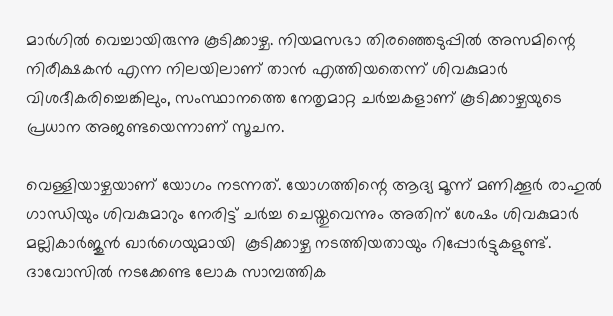മാർഗിൽ വെച്ചായിരുന്നു കൂടിക്കാഴ്ച. നിയമസഭാ തിരഞ്ഞെടുപ്പിൽ അസമിന്റെ നിരീക്ഷകൻ എന്ന നിലയിലാണ് താൻ എത്തിയതെന്ന് ശിവകുമാർ വിശദീകരിച്ചെങ്കിലും, സംസ്ഥാനത്തെ നേതൃമാറ്റ ചർച്ചകളാണ് കൂടിക്കാഴ്ചയുടെ പ്രധാന അജണ്ടയെന്നാണ് സൂചന.

വെള്ളിയാഴ്ചയാണ് യോഗം നടന്നത്. യോഗത്തിന്റെ ആദ്യ മൂന്ന് മണിക്കൂർ രാഹുൽ ഗാന്ധിയും ശിവകുമാറും നേരിട്ട് ചർച്ച ചെയ്തുവെന്നും അതിന് ശേഷം ശിവകുമാർ മല്ലികാർജുൻ ഖാർഗെയുമായി  കൂടിക്കാഴ്ച നടത്തിയതായും റിപ്പോർട്ടുകളുണ്ട്. ദാവോസിൽ നടക്കേണ്ട ലോക സാമ്പത്തിക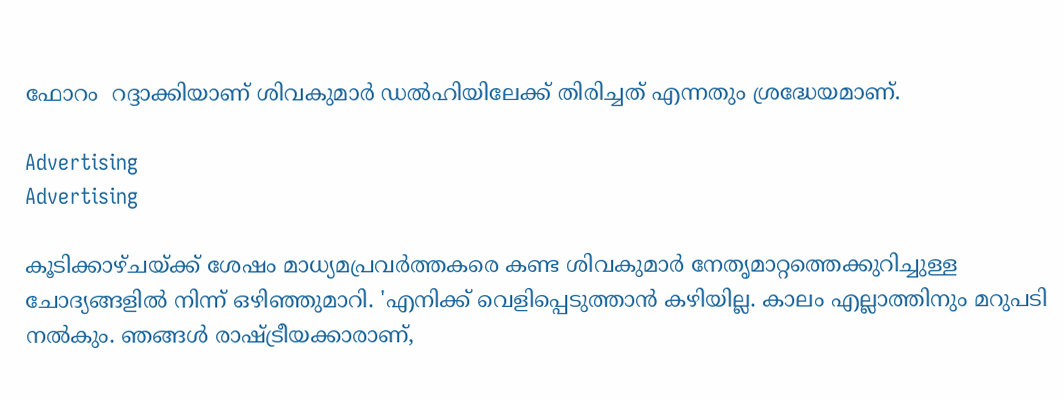ഫോറം  റദ്ദാക്കിയാണ് ശിവകുമാർ ഡൽഹിയിലേക്ക് തിരിച്ചത് എന്നതും ശ്രദ്ധേയമാണ്.

Advertising
Advertising

കൂടിക്കാഴ്ചയ്ക്ക് ശേഷം മാധ്യമപ്രവർത്തകരെ കണ്ട ശിവകുമാർ നേതൃമാറ്റത്തെക്കുറിച്ചുള്ള ചോദ്യങ്ങളിൽ നിന്ന് ഒഴിഞ്ഞുമാറി. 'എനിക്ക് വെളിപ്പെടുത്താൻ കഴിയില്ല. കാലം എല്ലാത്തിനും മറുപടി നൽകും. ഞങ്ങൾ രാഷ്ട്രീയക്കാരാണ്,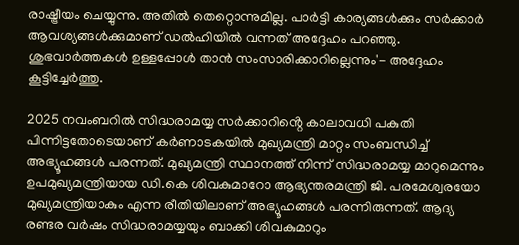രാഷ്ട്രീയം ചെയ്യുന്നു. അതിൽ തെറ്റൊന്നുമില്ല. പാർട്ടി കാര്യങ്ങൾക്കും സർക്കാർ ആവശ്യങ്ങൾക്കുമാണ് ഡൽഹിയിൽ വന്നത് അദ്ദേഹം പറഞ്ഞു. ശുഭവാർത്തകൾ ഉള്ളപ്പോൾ താൻ സംസാരിക്കാറില്ലെന്നും'- അദ്ദേഹം കൂട്ടിച്ചേർത്തു.

2025 നവംബറിൽ സിദ്ധരാമയ്യ സർക്കാറിൻ്റെ കാലാവധി പകുതി പിന്നിട്ടതോടെയാണ് കർണാടകയിൽ മുഖ്യമന്ത്രി മാറ്റം സംബന്ധിച്ച് അഭ്യൂഹങ്ങൾ പരന്നത്. മുഖ്യമന്ത്രി സ്ഥാനത്ത് നിന്ന് സിദ്ധരാമയ്യ മാറുമെന്നും ഉപമുഖ്യമന്ത്രിയായ ഡി.കെ ശിവകുമാറോ ആഭ്യന്തരമന്ത്രി ജി. പരമേശ്വരയോ മുഖ്യമന്ത്രിയാകും എന്ന രീതിയിലാണ് അഭ്യൂഹങ്ങൾ പരന്നിരുന്നത്. ആദ്യ രണ്ടര വർഷം സിദ്ധരാമയ്യയും ബാക്കി ശിവകുമാറും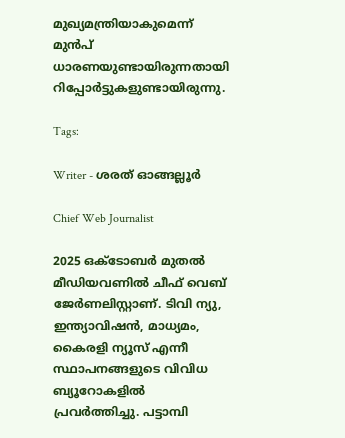മുഖ്യമന്ത്രിയാകുമെന്ന് മുൻപ് ധാരണയുണ്ടായിരുന്നതായി റിപ്പോർട്ടുകളുണ്ടായിരുന്നു.

Tags:

Writer - ശരത് ഓങ്ങല്ലൂർ

Chief Web Journalist

2025 ഒക്ടോബർ മുതൽ മീ‍ഡിയവണിൽ ചീഫ് വെബ് ജേർണലിസ്റ്റാണ്. ടിവി ന്യു, ഇന്ത്യാവിഷൻ, മാധ്യമം, കൈരളി ന്യൂസ് എന്നീ സ്ഥാപനങ്ങളുടെ വിവിധ ബ്യൂറോകളിൽ പ്രവർത്തിച്ചു. പട്ടാമ്പി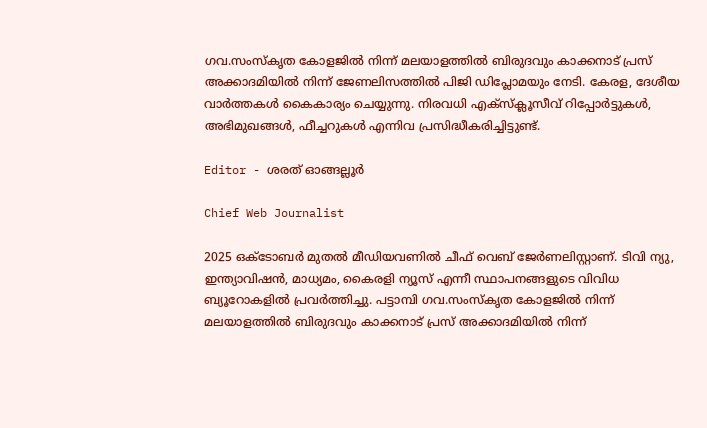ഗവ.സംസ്കൃത കോളജിൽ നിന്ന് മലയാളത്തിൽ ബിരുദവും കാക്കനാട് പ്രസ് അക്കാദമിയിൽ നിന്ന് ജേണലിസത്തിൽ പിജി ഡിപ്ലോമയും നേടി. കേരള, ദേശീയ വാർത്തകൾ കൈകാര്യം ചെയ്യുന്നു. നിരവധി എക്സ്ക്ലൂസീവ് റിപ്പോർട്ടുകൾ, അഭിമുഖങ്ങള്‍, ഫീച്ചറുകള്‍ എന്നിവ പ്രസിദ്ധീകരിച്ചിട്ടുണ്ട്.

Editor - ശരത് ഓങ്ങല്ലൂർ

Chief Web Journalist

2025 ഒക്ടോബർ മുതൽ മീ‍ഡിയവണിൽ ചീഫ് വെബ് ജേർണലിസ്റ്റാണ്. ടിവി ന്യു, ഇന്ത്യാവിഷൻ, മാധ്യമം, കൈരളി ന്യൂസ് എന്നീ സ്ഥാപനങ്ങളുടെ വിവിധ ബ്യൂറോകളിൽ പ്രവർത്തിച്ചു. പട്ടാമ്പി ഗവ.സംസ്കൃത കോളജിൽ നിന്ന് മലയാളത്തിൽ ബിരുദവും കാക്കനാട് പ്രസ് അക്കാദമിയിൽ നിന്ന്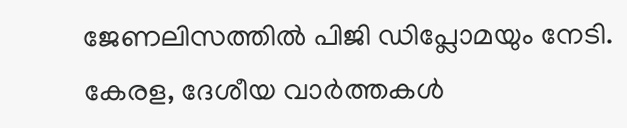ജേണലിസത്തിൽ പിജി ഡിപ്ലോമയും നേടി. കേരള, ദേശീയ വാർത്തകൾ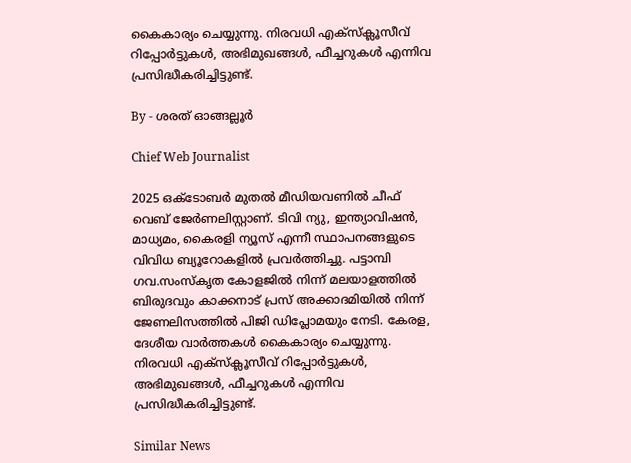കൈകാര്യം ചെയ്യുന്നു. നിരവധി എക്സ്ക്ലൂസീവ് റിപ്പോർട്ടുകൾ, അഭിമുഖങ്ങള്‍, ഫീച്ചറുകള്‍ എന്നിവ പ്രസിദ്ധീകരിച്ചിട്ടുണ്ട്.

By - ശരത് ഓങ്ങല്ലൂർ

Chief Web Journalist

2025 ഒക്ടോബർ മുതൽ മീ‍ഡിയവണിൽ ചീഫ് വെബ് ജേർണലിസ്റ്റാണ്. ടിവി ന്യു, ഇന്ത്യാവിഷൻ, മാധ്യമം, കൈരളി ന്യൂസ് എന്നീ സ്ഥാപനങ്ങളുടെ വിവിധ ബ്യൂറോകളിൽ പ്രവർത്തിച്ചു. പട്ടാമ്പി ഗവ.സംസ്കൃത കോളജിൽ നിന്ന് മലയാളത്തിൽ ബിരുദവും കാക്കനാട് പ്രസ് അക്കാദമിയിൽ നിന്ന് ജേണലിസത്തിൽ പിജി ഡിപ്ലോമയും നേടി. കേരള, ദേശീയ വാർത്തകൾ കൈകാര്യം ചെയ്യുന്നു. നിരവധി എക്സ്ക്ലൂസീവ് റിപ്പോർട്ടുകൾ, അഭിമുഖങ്ങള്‍, ഫീച്ചറുകള്‍ എന്നിവ പ്രസിദ്ധീകരിച്ചിട്ടുണ്ട്.

Similar News